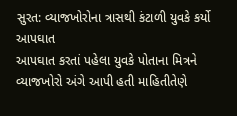સુરત: વ્યાજખોરોના ત્રાસથી કંટાળી યુવકે કર્યો આપઘાત
આપઘાત કરતાં પહેલા યુવકે પોતાના મિત્રને વ્યાજખોરો અંગે આપી હતી માહિતીતેણે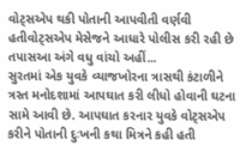વોટ્સએપ થકી પોતાની આપવીતી વર્ણવી હતીવોટ્સએપ મેસેજને આધારે પોલીસ કરી રહી છે તપાસઆ અંગે વધુ વાંચો અહીં...
સુરતમાં એક યુવકે વ્યાજખોરના ત્રાસથી કંટાળીને ત્રસ્ત મનોદશામાં આપઘાત કરી લીધો હોવાની ઘટના સામે આવી છે. આપઘાત કરનાર યુવકે વોટ્સએપ કરીને પોતાની દુઃખની કથા મિત્રને કહી હતી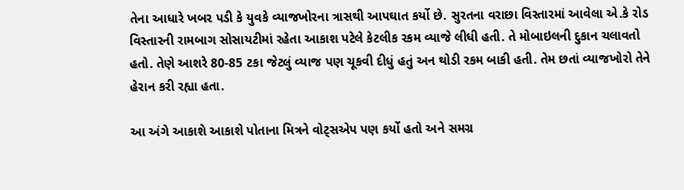તેના આધારે ખબર પડી કે યુવકે વ્યાજખોરના ત્રાસથી આપઘાત કર્યો છે. સુરતના વરાછા વિસ્તારમાં આવેલા એ.કે રોડ વિસ્તારની રામબાગ સોસાયટીમાં રહેતા આકાશ પટેલે કેટલીક રકમ વ્યાજે લીધી હતી. તે મોબાઇલની દુકાન ચલાવતો હતો. તેણે આશરે 80-85 ટકા જેટલું વ્યાજ પણ ચૂકવી દીધું હતું અન થોડી રકમ બાકી હતી. તેમ છતાં વ્યાજખોરો તેને હેરાન કરી રહ્યા હતા.

આ અંગે આકાશે આકાશે પોતાના મિત્રને વોટ્સએપ પણ કર્યો હતો અને સમગ્ર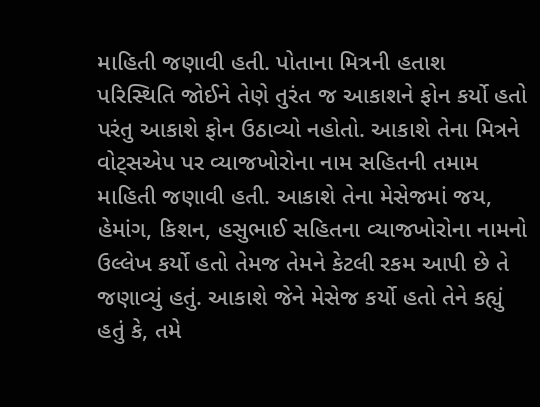માહિતી જણાવી હતી. પોતાના મિત્રની હતાશ પરિસ્થિતિ જોઈને તેણે તુરંત જ આકાશને ફોન કર્યો હતો પરંતુ આકાશે ફોન ઉઠાવ્યો નહોતો. આકાશે તેના મિત્રને વોટ્સએપ પર વ્યાજખોરોના નામ સહિતની તમામ માહિતી જણાવી હતી. આકાશે તેના મેસેજમાં જય, હેમાંગ, કિશન, હસુભાઈ સહિતના વ્યાજખોરોના નામનો ઉલ્લેખ કર્યો હતો તેમજ તેમને કેટલી રકમ આપી છે તે જણાવ્યું હતું. આકાશે જેને મેસેજ કર્યો હતો તેને કહ્યું હતું કે, તમે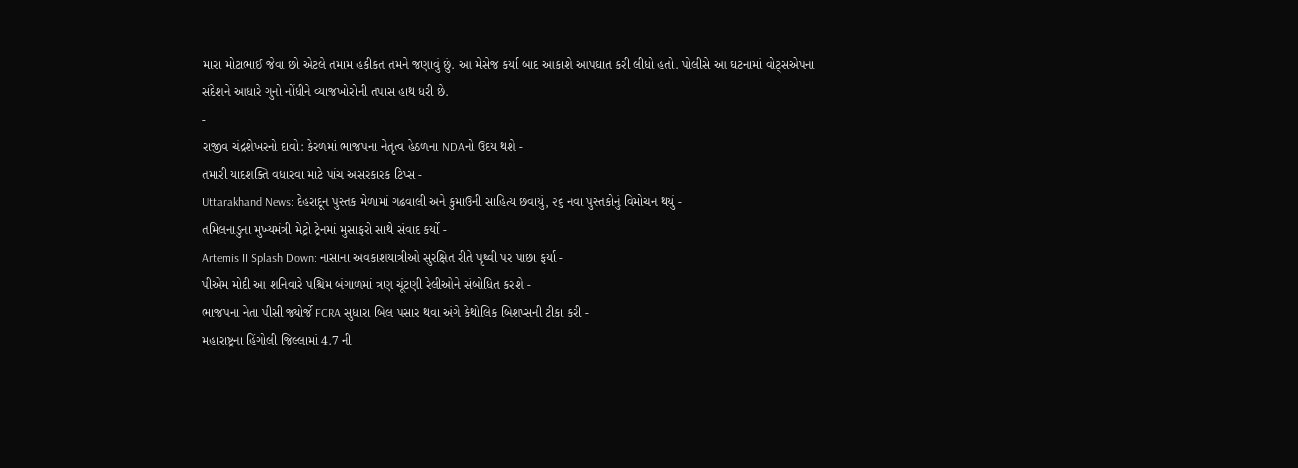મારા મોટાભાઈ જેવા છો એટલે તમામ હકીકત તમને જણાવું છું. આ મેસેજ કર્યા બાદ આકાશે આપઘાત કરી લીધો હતો. પોલીસે આ ઘટનામાં વોટ્સએપના સંદેશને આધારે ગુનો નોંધીને વ્યાજખોરોની તપાસ હાથ ધરી છે.
-
રાજીવ ચંદ્રશેખરનો દાવો: કેરળમાં ભાજપના નેતૃત્વ હેઠળના NDAનો ઉદય થશે -
તમારી યાદશક્તિ વધારવા માટે પાંચ અસરકારક ટિપ્સ -
Uttarakhand News: દેહરાદૂન પુસ્તક મેળામાં ગઢવાલી અને કુમાઉની સાહિત્ય છવાયું, ૨૬ નવા પુસ્તકોનું વિમોચન થયું -
તમિલનાડુના મુખ્યમંત્રી મેટ્રો ટ્રેનમાં મુસાફરો સાથે સંવાદ કર્યો -
Artemis II Splash Down: નાસાના અવકાશયાત્રીઓ સુરક્ષિત રીતે પૃથ્વી પર પાછા ફર્યા -
પીએમ મોદી આ શનિવારે પશ્ચિમ બંગાળમાં ત્રણ ચૂંટણી રેલીઓને સંબોધિત કરશે -
ભાજપના નેતા પીસી જ્યોર્જે FCRA સુધારા બિલ પસાર થવા અંગે કેથોલિક બિશપ્સની ટીકા કરી -
મહારાષ્ટ્રના હિંગોલી જિલ્લામાં 4.7 ની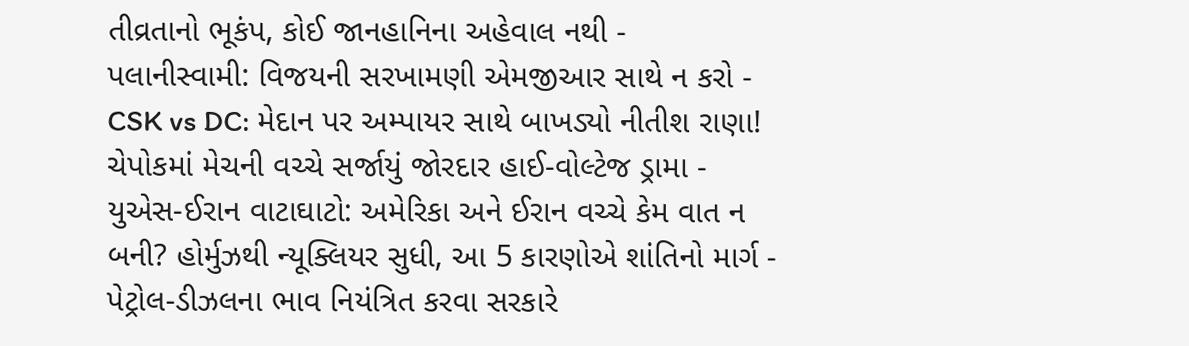તીવ્રતાનો ભૂકંપ, કોઈ જાનહાનિના અહેવાલ નથી -
પલાનીસ્વામી: વિજયની સરખામણી એમજીઆર સાથે ન કરો -
CSK vs DC: મેદાન પર અમ્પાયર સાથે બાખડ્યો નીતીશ રાણા! ચેપોકમાં મેચની વચ્ચે સર્જાયું જોરદાર હાઈ-વોલ્ટેજ ડ્રામા -
યુએસ-ઈરાન વાટાઘાટો: અમેરિકા અને ઈરાન વચ્ચે કેમ વાત ન બની? હોર્મુઝથી ન્યૂક્લિયર સુધી, આ 5 કારણોએ શાંતિનો માર્ગ -
પેટ્રોલ-ડીઝલના ભાવ નિયંત્રિત કરવા સરકારે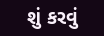શું કરવું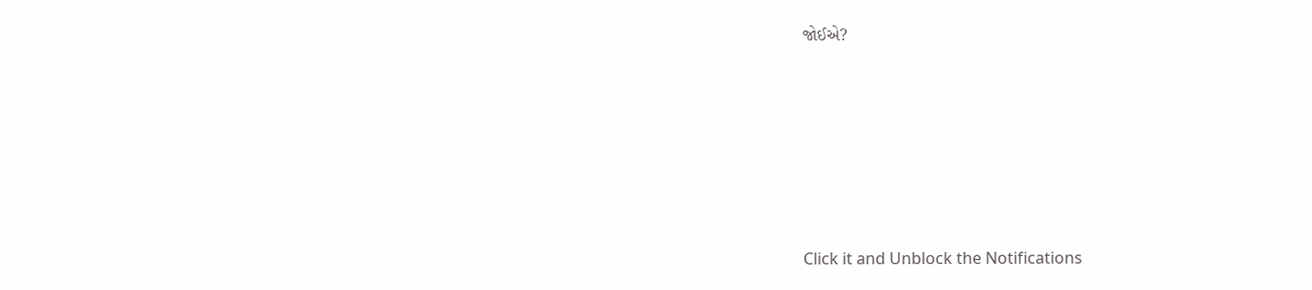જોઈએ?






Click it and Unblock the Notifications